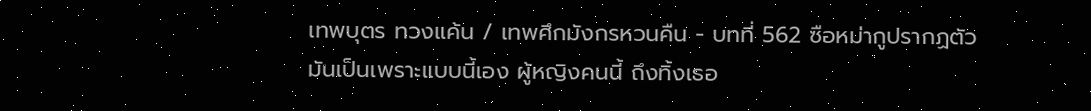เทพบุตร ทวงแค้น / เทพศึกมังกรหวนคืน - บทที่ 562 ซือหม่ากูปรากฏตัว
มันเป็นเพราะแบบนี้เอง ผู้หญิงคนนี้ ถึงทิ้งเธอ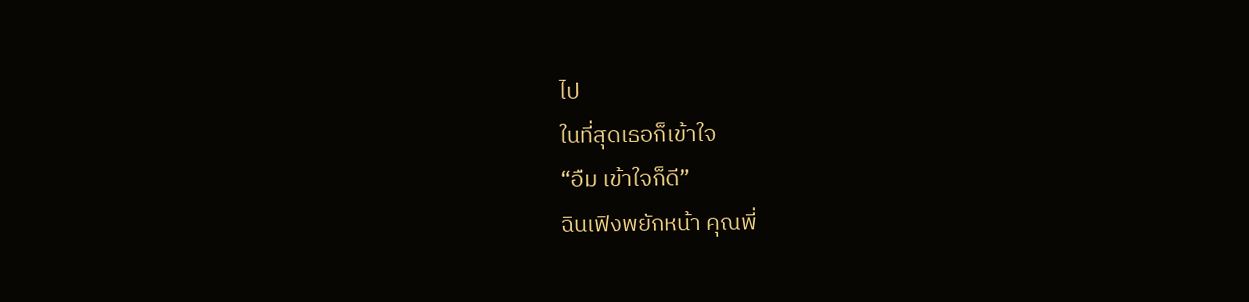ไป
ในที่สุดเธอก็เข้าใจ
“อืม เข้าใจก็ดี”
ฉินเฟิงพยักหน้า คุณพี่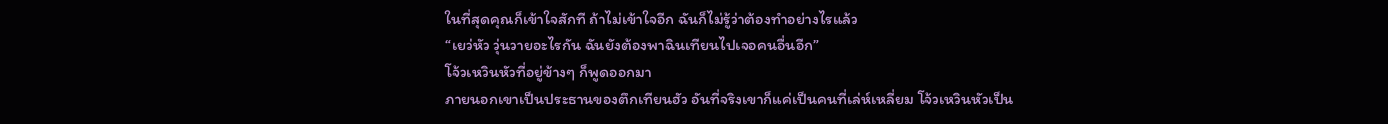ในที่สุดคุณก็เข้าใจสักที ถ้าไม่เข้าใจอีก ฉันก็ไม่รู้ว่าต้องทำอย่างไรแล้ว
“เยว่หัว วุ่นวายอะไรกัน ฉันยังต้องพาฉินเทียนไปเจอคนอื่นอีก”
โจ้วเหวินหัวที่อยู่ข้างๆ ก็พูดออกมา
ภายนอกเขาเป็นประธานของตึกเทียนฮัว อันที่จริงเขาก็แค่เป็นคนที่เล่ห์เหลี่ยม โจ้วเหวินหัวเป็น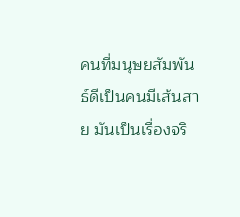คนที่มนุษยสัมพันธ์ดีเป็นคนมีเส้นสาย มันเป็นเรื่องจริ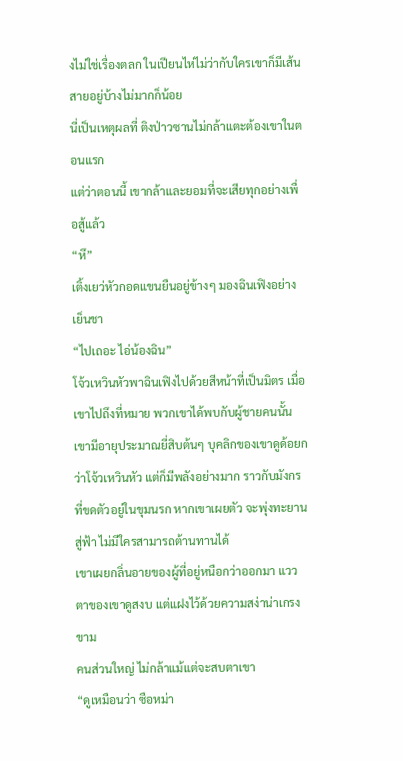งไม่ใช่เรื่องตลก ในเปียนไห่ไม่ว่ากับใครเขาก็มีเส้นสายอยู่บ้างไม่มากก็น้อย
นี่เป็นเหตุผลที่ ติงป่าวซานไม่กล้าแตะต้องเขาในตอนแรก
แต่ว่าตอนนี้ เขากล้าและยอมที่จะเสียทุกอย่างเพื่อสู้แล้ว
“หึ”
เติ้งเยว่หัวกอดแขนยืนอยู่ข้างๆ มองฉินเฟิงอย่างเย็นชา
“ไปเถอะ ไอ่น้องฉิน”
โจ้วเหวินหัวพาฉินเฟิงไปด้วยสีหน้าที่เป็นมิตร เมื่อเขาไปถึงที่หมาย พวกเขาได้พบกับผู้ชายคนนั้น เขามีอายุประมาณยี่สิบต้นๆ บุคลิกของเขาดูด้อยกว่าโจ้วเหวินหัว แต่ก็มีพลังอย่างมาก ราวกับมังกรที่ขดตัวอยู่ในขุมนรก หากเขาเผยตัว จะพุ่งทะยานสู่ฟ้า ไม่มีใครสามารถต้านทานได้
เขาเผยกลิ่นอายของผู้ที่อยู่หนือกว่าออกมา แววตาของเขาดูสงบ แต่แฝงไว้ด้วยความสง่าน่าเกรงขาม
คนส่วนใหญ่ ไม่กล้าแม้แต่จะสบตาเขา
“ดูเหมือนว่า ซือหม่า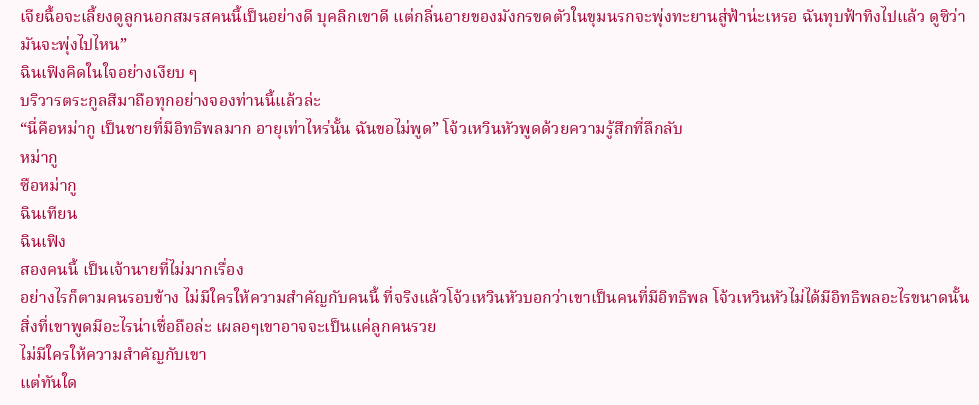เจียฉื้อจะเลี้ยงดูลูกนอกสมรสคนนี้เป็นอย่างดี บุคลิกเขาดี แต่กลิ่นอายของมังกรขดตัวในขุมนรกจะพุ่งทะยานสู่ฟ้าน่ะเหรอ ฉันทุบฟ้าทิงไปแล้ว ดูซิว่ามันจะพุ่งไปไหน”
ฉินเฟิงคิดในใจอย่างเงียบ ๆ
บริวารตระกูลสีมาถือทุกอย่างจองท่านนี้แล้วล่ะ
“นี่คือหม่ากู เป็นชายที่มีอิทธิพลมาก อายุเท่าไหร่นั้น ฉันขอไม่พูด” โจ้วเหวินหัวพูดด้วยความรู้สึกที่ลึกลับ
หม่ากู
ซือหม่ากู
ฉินเทียน
ฉินเฟิง
สองคนนี้ เป็นเจ้านายที่ไม่มากเรื่อง
อย่างไรก็ตามคนรอบข้าง ไม่มีใครให้ความสำคัญกับคนนี้ ที่จริงแล้วโจ้วเหวินหัวบอกว่าเขาเป็นคนที่มีอิทธิพล โจ้วเหวินหัวไม่ได้มีอิทธิพลอะไรขนาดนั้น สิ่งที่เขาพูดมีอะไรน่าเชื่อถือล่ะ เผลอๆเขาอาจจะเป็นแค่ลูกคนรวย
ไม่มีใครให้ความสำคัญกับเขา
แต่ทันใด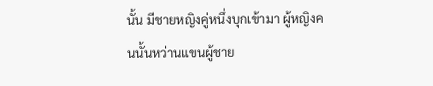นั้น มีชายหญิงคู่หนึ่งบุกเข้ามา ผู้หญิงคนนั้นหว่านแขนผู้ชาย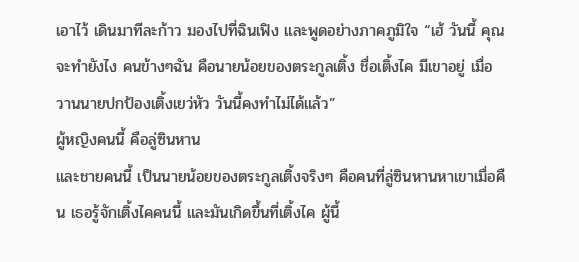เอาไว้ เดินมาทีละก้าว มองไปที่ฉินเฟิง และพูดอย่างภาคภูมิใจ “เฮ้ วันนี้ คุณจะทำยังไง คนข้างๆฉัน คือนายน้อยของตระกูลเติ้ง ชื่อเติ้งไค มีเขาอยู่ เมื่อวานนายปกป้องเติ้งเยว่หัว วันนี้คงทำไม่ได้แล้ว”
ผู้หญิงคนนี้ คือลู่ซินหาน
และชายคนนี้ เป็นนายน้อยของตระกูลเติ้งจริงๆ คือคนที่ลู่ซินหานหาเขาเมื่อคืน เธอรู้จักเติ้งไคคนนี้ และมันเกิดขึ้นที่เติ้งไค ผู้นี้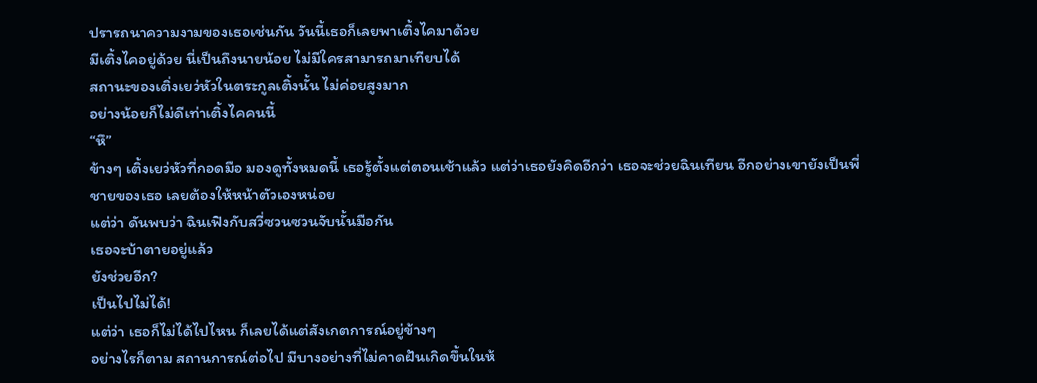ปรารถนาความงามของเธอเช่นกัน วันนี้เธอก็เลยพาเติ้งไคมาด้วย
มีเติ้งไคอยู่ด้วย นี่เป็นถึงนายน้อย ไม่มีใครสามารถมาเทียบได้
สถานะของเติ่งเยว่หัวในตระกูลเติ้งนั้น ไม่ค่อยสูงมาก
อย่างน้อยก็ไม่ดีเท่าเติ้งไคคนนี้
“หึ”
ข้างๆ เติ้งเยว่หัวที่กอดมือ มองดูทั้งหมดนี้ เธอรู้ตั้งแต่ตอนเช้าแล้ว แต่ว่าเธอยังคิดอีกว่า เธอจะช่วยฉินเทียน อีกอย่างเขายังเป็นพี่ชายของเธอ เลยต้องให้หน้าตัวเองหน่อย
แต่ว่า ดันพบว่า ฉินเฟิงกับสวี่ซวนซวนจับนั้นมือกัน
เธอจะบ้าตายอยู่แล้ว
ยังช่วยอีก?
เป็นไปไม่ได้!
แต่ว่า เธอก็ไม่ได้ไปไหน ก็เลยได้แต่สังเกตการณ์อยู่ข้างๆ
อย่างไรก็ตาม สถานการณ์ต่อไป มีบางอย่างที่ไม่คาดฝันเกิดขึ้นในห้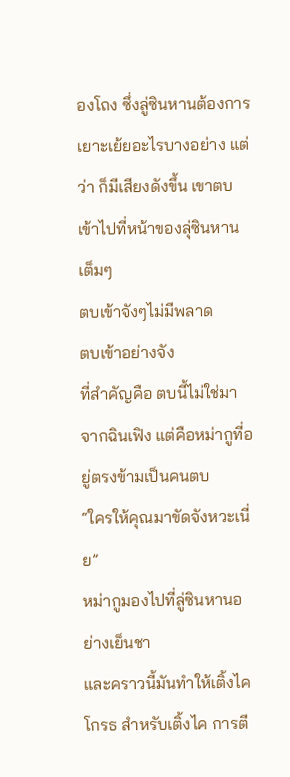องโถง ซึ่งลู่ซินหานต้องการเยาะเย้ยอะไรบางอย่าง แต่ว่า ก็มีเสียงดังขึ้น เขาตบเข้าไปที่หน้าของลุ่ซินหานเต็มๆ
ตบเข้าจังๆไม่มีพลาด
ตบเข้าอย่างจัง
ที่สำคัญคือ ตบนี้ไม่ใช่มาจากฉินเฟิง แต่คือหม่ากูที่อยู่ตรงข้ามเป็นคนตบ
“ใครให้คุณมาขัดจังหวะเนี่ย”
หม่ากูมองไปที่ลู่ซินหานอย่างเย็นชา
และคราวนี้มันทำให้เติ้งไคโกรธ สำหรับเติ้งไค การตี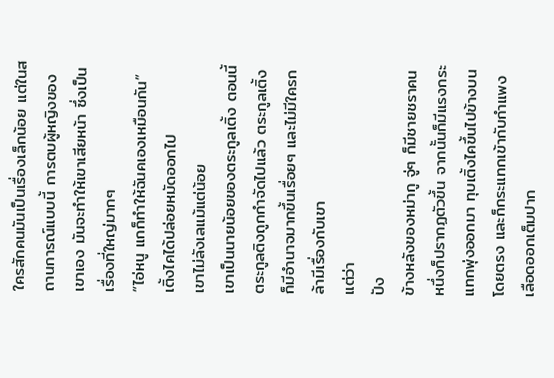ใครสักคนมันเป็นเรื่องเล็กน้อย แต่ในสถานการณ์แบบนี้ การตบผู้หญิงของเขาเอง มันจะทำให้เขาเสียหน้า ซึ่งเป็นเรื่องที่ใหญ่มากๆ
“ไอ่หนู แกก็ทำให้ฉันคเองเหมือนกัน”
เติ้งไคได้ปล่อยหมัดออกไป
เขาไม่ลังเลแม้แต่น้อย
เขาเป็นนายน้อยของตระกูลเติ้ง ตอนนี้ตระกูลติงถูกกำจัดไปแล้ว ตระกูลเติ้งก็มีอำนาจมากขึ้นเรื่อยๆ และไม่มีใครกล้ามีเรื่องกับเขา
แต่ว่า
ปัง
ข้างหลังของหม่ากู จู่ๆ ก็มีชายชราคนหนึ่งก็ปรากฏตัวขึ้น จากนั้นก็มีแรงกระแทกพุ่งออกมา ทุบเติ้งไคขึ้นไปข้างบนโดยตรง และก็กระแทกเข้ากับกำแพง เลือดออกเต็มปาก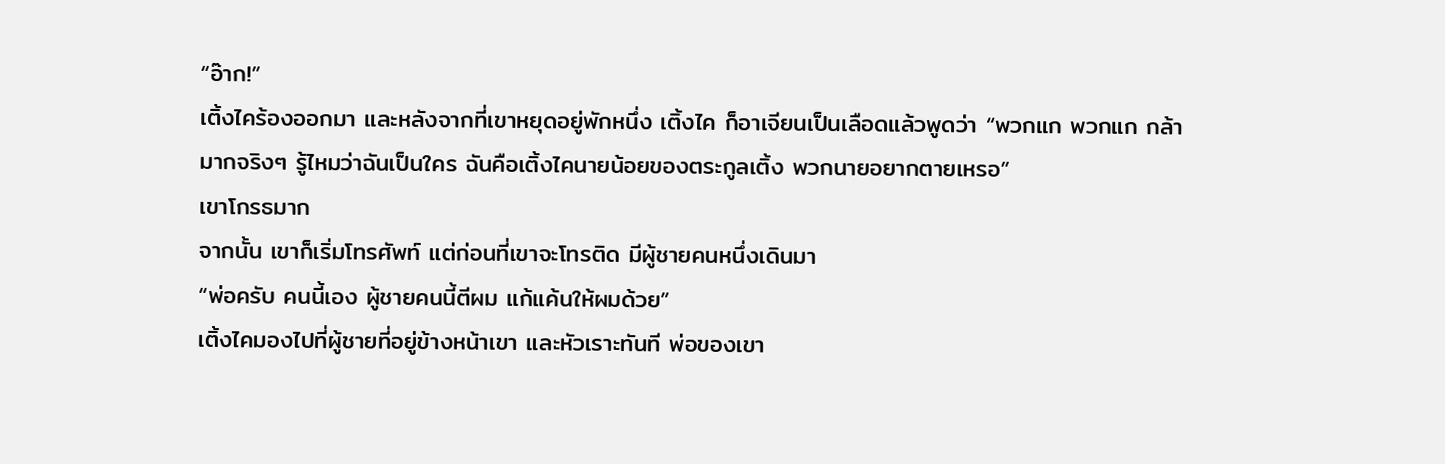“อ๊าก!”
เติ้งไคร้องออกมา และหลังจากที่เขาหยุดอยู่พักหนึ่ง เติ้งไค ก็อาเจียนเป็นเลือดแล้วพูดว่า “พวกแก พวกแก กล้ามากจริงๆ รู้ไหมว่าฉันเป็นใคร ฉันคือเติ้งไคนายน้อยของตระกูลเติ้ง พวกนายอยากตายเหรอ”
เขาโกรธมาก
จากนั้น เขาก็เริ่มโทรศัพท์ แต่ก่อนที่เขาจะโทรติด มีผู้ชายคนหนึ่งเดินมา
“พ่อครับ คนนี้เอง ผู้ชายคนนี้ตีผม แก้แค้นให้ผมด้วย”
เติ้งไคมองไปที่ผู้ชายที่อยู่ข้างหน้าเขา และหัวเราะทันที พ่อของเขา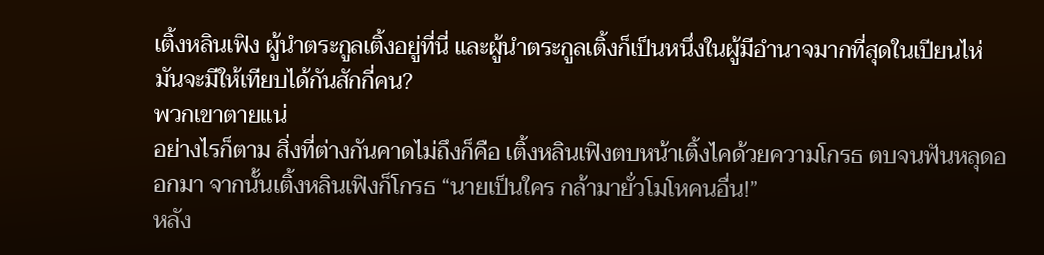เติ้งหลินเฟิง ผู้นำตระกูลเติ้งอยู่ที่นี่ และผู้นำตระกูลเติ้งก็เป็นหนึ่งในผู้มีอำนาจมากที่สุดในเปียนไห่
มันจะมีให้เทียบได้กันสักกี่คน?
พวกเขาตายแน่
อย่างไรก็ตาม สิ่งที่ต่างกันคาดไม่ถึงก็คือ เติ้งหลินเฟิงตบหน้าเติ้งไคด้วยความโกรธ ตบจนฟันหลุดออกมา จากนั้นเติ้งหลินเฟิงก็โกรธ “นายเป็นใคร กล้ามายั่วโมโหคนอื่น!”
หลัง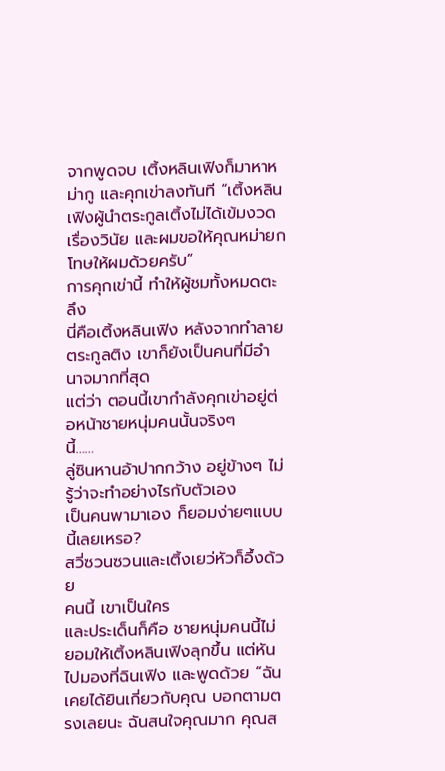จากพูดจบ เติ้งหลินเฟิงก็มาหาหม่ากู และคุกเข่าลงทันที “เติ้งหลินเฟิงผู้นำตระกูลเติ้งไม่ได้เข้มงวดเรื่องวินัย และผมขอให้คุณหม่ายกโทษให้ผมด้วยครับ”
การคุกเข่านี้ ทำให้ผู้ชมทั้งหมดตะลึง
นี่คือเติ้งหลินเฟิง หลังจากทำลายตระกูลติง เขาก็ยังเป็นคนที่มีอำนาจมากที่สุด
แต่ว่า ตอนนี้เขากำลังคุกเข่าอยู่ต่อหน้าชายหนุ่มคนนั้นจริงๆ
นี้……
ลู่ซินหานอ้าปากกว้าง อยู่ข้างๆ ไม่รู้ว่าจะทำอย่างไรกับตัวเอง
เป็นคนพามาเอง ก็ยอมง่ายๆแบบนี้เลยเหรอ?
สวี่ซวนซวนและเติ้งเยว่หัวก็อึ้งด้วย
คนนี้ เขาเป็นใคร
และประเด็นก็คือ ชายหนุ่มคนนี้ไม่ยอมให้เติ้งหลินเฟิงลุกขึ้น แต่หันไปมองที่ฉินเฟิง และพูดด้วย “ฉันเคยได้ยินเกี่ยวกับคุณ บอกตามตรงเลยนะ ฉันสนใจคุณมาก คุณส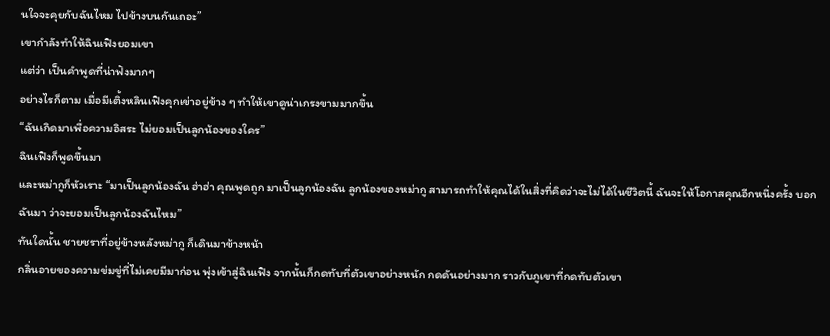นใจจะคุยกับฉันไหม ไปข้างบนกันเถอะ”
เขากำลังทำให้ฉินเฟิงยอมเขา
แต่ว่า เป็นคำพูดที่น่าฟังมากๆ
อย่างไรก็ตาม เมื่อมีเติ้งหลินเฟิงคุกเข่าอยู่ข้าง ๆ ทำให้เขาดูน่าเกรงขามมากขึ้น
“ฉันเกิดมาเพื่อความอิสระ ไม่ยอมเป็นลูกน้องของใคร”
ฉินเฟิงก็พูดขึ้นมา
และหม่ากูก็หัวเราะ “มาเป็นลูกน้องฉัน ฮ่าฮ่า คุณพูดถูก มาเป็นลูกน้องฉัน ลูกน้องของหม่ากู สามารถทำให้คุณได้ในสิ่งที่คิดว่าจะไม่ได้ในชีวิตนี้ ฉันจะให้โอกาสคุณอีกหนึ่งครั้ง บอกฉันมา ว่าจะยอมเป็นลูกน้องฉันไหม”
ทันใดนั้น ชายชราที่อยู่ข้างหลังหม่ากู ก็เดินมาข้างหน้า
กลิ่นอายของความข่มขู่ที่ไม่เคยมีมาก่อน พุ่งเข้าสู่ฉินเฟิง จากนั้นก็กดทับที่ตัวเขาอย่างหนัก กดดันอย่างมาก ราวกับภูเขาที่กดทับตัวเขา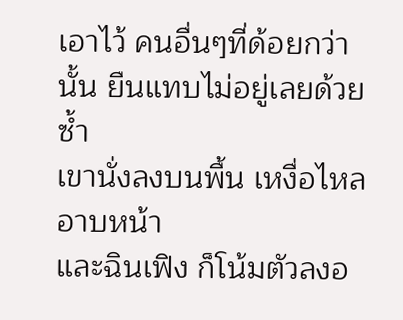เอาไว้ คนอื่นๆที่ด้อยกว่านั้น ยืนแทบไม่อยู่เลยด้วยซ้ำ
เขานั่งลงบนพื้น เหงื่อไหลอาบหน้า
และฉินเฟิง ก็โน้มตัวลงอ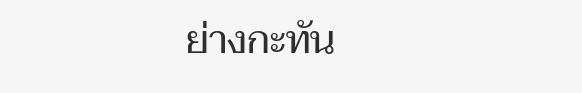ย่างกะทัน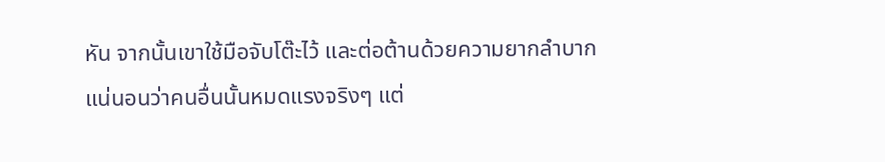หัน จากนั้นเขาใช้มือจับโต๊ะไว้ และต่อต้านด้วยความยากลำบาก
แน่นอนว่าคนอื่นนั้นหมดแรงจริงๆ แต่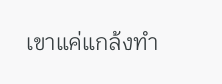เขาแค่แกล้งทำ